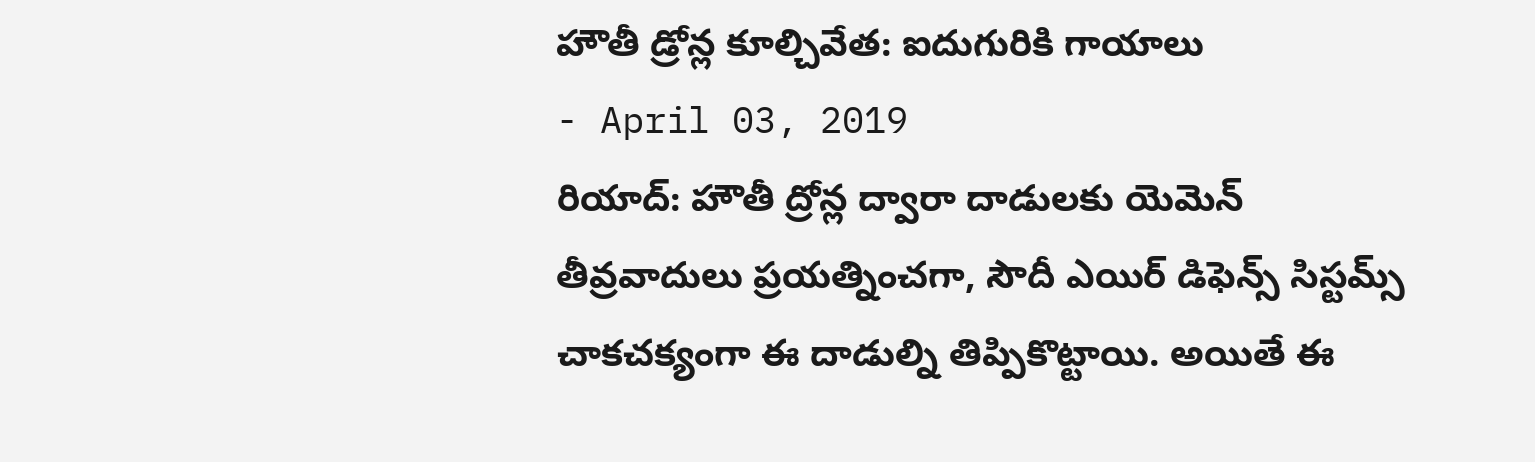హౌతీ డ్రోన్ల కూల్చివేత: ఐదుగురికి గాయాలు
- April 03, 2019
రియాద్: హౌతీ ద్రోన్ల ద్వారా దాడులకు యెమెన్ తీవ్రవాదులు ప్రయత్నించగా, సౌదీ ఎయిర్ డిఫెన్స్ సిస్టమ్స్ చాకచక్యంగా ఈ దాడుల్ని తిప్పికొట్టాయి. అయితే ఈ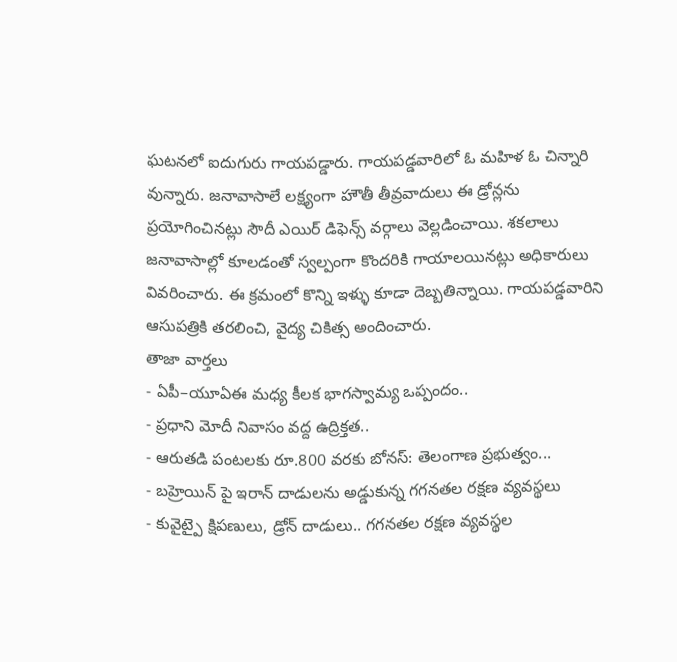ఘటనలో ఐదుగురు గాయపడ్డారు. గాయపడ్డవారిలో ఓ మహిళ ఓ చిన్నారి వున్నారు. జనావాసాలే లక్ష్యంగా హౌతీ తీవ్రవాదులు ఈ డ్రోన్లను ప్రయోగించినట్లు సౌదీ ఎయిర్ డిఫెన్స్ వర్గాలు వెల్లడించాయి. శకలాలు జనావాసాల్లో కూలడంతో స్వల్పంగా కొందరికి గాయాలయినట్లు అధికారులు వివరించారు. ఈ క్రమంలో కొన్ని ఇళ్ళు కూడా దెబ్బతిన్నాయి. గాయపడ్డవారిని ఆసుపత్రికి తరలించి, వైద్య చికిత్స అందించారు.
తాజా వార్తలు
- ఏపీ–యూఏఈ మధ్య కీలక భాగస్వామ్య ఒప్పందం..
- ప్రధాని మోదీ నివాసం వద్ద ఉద్రిక్తత..
- ఆరుతడి పంటలకు రూ.800 వరకు బోనస్: తెలంగాణ ప్రభుత్వం...
- బహ్రెయిన్ పై ఇరాన్ దాడులను అడ్డుకున్న గగనతల రక్షణ వ్యవస్థలు
- కువైట్పై క్షిపణులు, డ్రోన్ దాడులు.. గగనతల రక్షణ వ్యవస్థల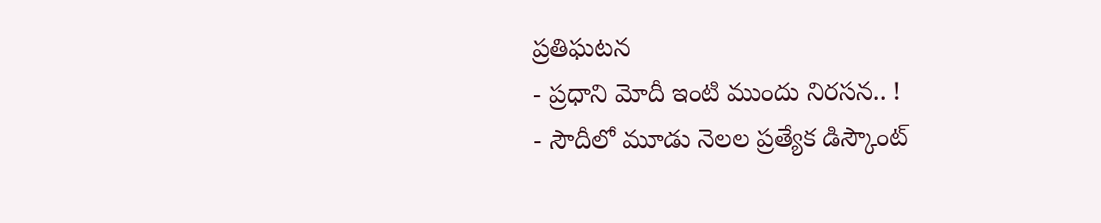ప్రతిఘటన
- ప్రధాని మోదీ ఇంటి ముందు నిరసన.. !
- సౌదీలో మూడు నెలల ప్రత్యేక డిస్కౌంట్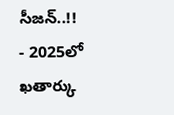సీజన్..!!
- 2025లో ఖతార్కు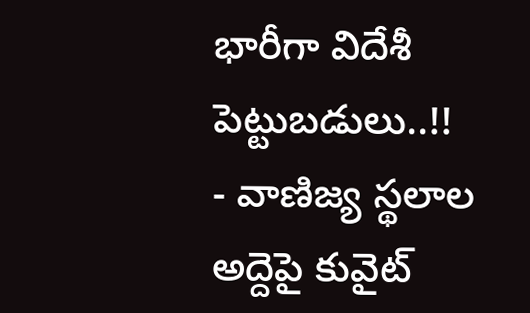భారీగా విదేశీ పెట్టుబడులు..!!
- వాణిజ్య స్థలాల అద్దెపై కువైట్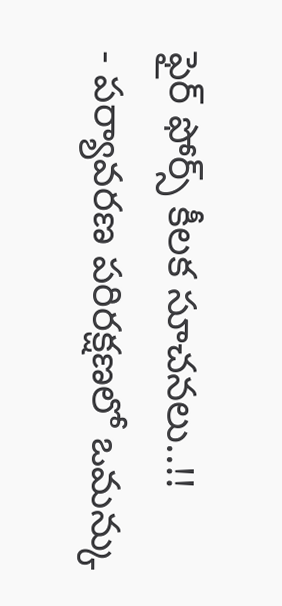ఫైర్ ఫోర్స్ కీలక సూచనలు..!!
- పర్యావరణ పరిరక్షణలో ఒమన్కు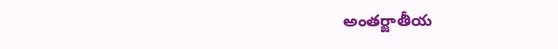అంతర్జాతీయ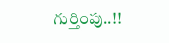గుర్తింపు..!!